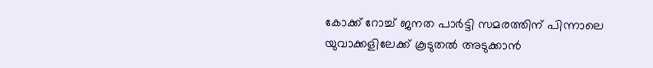കോക്ക് റോച്ച് ജനത പാര്‍ട്ടി സമരത്തിന് പിന്നാലെ യുവാക്കളിലേക്ക് കൂടുതല്‍ അടുക്കാന്‍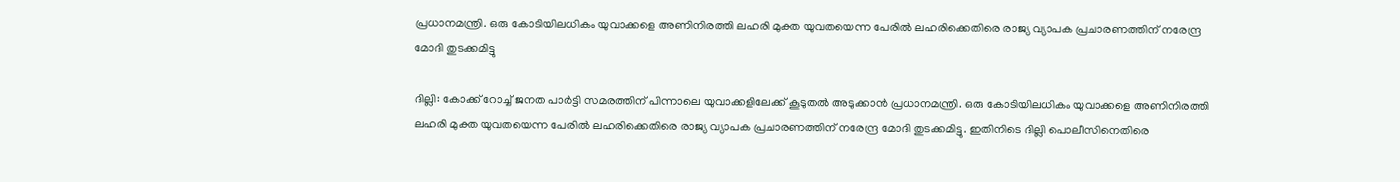പ്രധാനമന്ത്രി. ഒരു കോടിയിലധികം യുവാക്കളെ അണിനിരത്തി ലഹരി മുക്ത യുവതയെന്ന പേരില്‍ ലഹരിക്കെതിരെ രാജ്യ വ്യാപക പ്രചാരണത്തിന് നരേന്ദ്ര മോദി തുടക്കമിട്ടു

ദില്ലി: കോക്ക് റോച്ച് ജനത പാര്‍ട്ടി സമരത്തിന് പിന്നാലെ യുവാക്കളിലേക്ക് കൂടുതല്‍ അടുക്കാന്‍ പ്രധാനമന്ത്രി. ഒരു കോടിയിലധികം യുവാക്കളെ അണിനിരത്തി ലഹരി മുക്ത യുവതയെന്ന പേരില്‍ ലഹരിക്കെതിരെ രാജ്യ വ്യാപക പ്രചാരണത്തിന് നരേന്ദ്ര മോദി തുടക്കമിട്ടു. ഇതിനിടെ ദില്ലി പൊലീസിനെതിരെ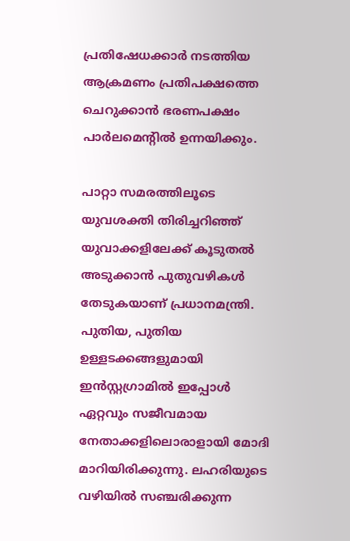പ്രതിഷേധക്കാര്‍ നടത്തിയ ആക്രമണം പ്രതിപക്ഷത്തെ ചെറുക്കാന്‍ ഭരണപക്ഷം പാര്‍ലമെന്‍റില്‍ ഉന്നയിക്കും.

പാറ്റാ സമരത്തിലൂടെ യുവശക്തി തിരിച്ചറിഞ്ഞ് യുവാക്കളിലേക്ക് കൂടുതല്‍ അടുക്കാന്‍ പുതുവഴികള്‍ തേടുകയാണ് പ്രധാനമന്ത്രി. പുതിയ, പുതിയ ഉള്ളടക്കങ്ങളുമായി ഇന്‍സ്റ്റഗ്രാമില്‍ ഇപ്പോള്‍ ഏറ്റവും സജീവമായ നേതാക്കളിലൊരാളായി മോദി മാറിയിരിക്കുന്നു. ലഹരിയുടെ വഴിയില്‍ സഞ്ചരിക്കുന്ന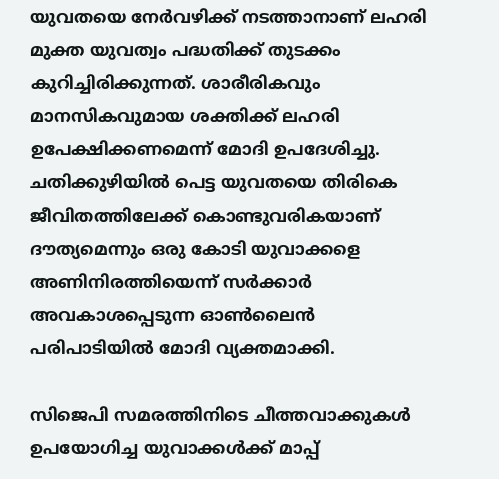യുവതയെ നേര്‍വഴിക്ക് നടത്താനാണ് ലഹരി മുക്ത യുവത്വം പദ്ധതിക്ക് തുടക്കം കുറിച്ചിരിക്കുന്നത്. ശാരീരികവും മാനസികവുമായ ശക്തിക്ക് ലഹരി ഉപേക്ഷിക്കണമെന്ന് മോദി ഉപദേശിച്ചു. ചതിക്കുഴിയില്‍ പെട്ട യുവതയെ തിരികെ ജീവിതത്തിലേക്ക് കൊണ്ടുവരികയാണ് ദൗത്യമെന്നും ഒരു കോടി യുവാക്കളെ അണിനിരത്തിയെന്ന് സര്‍ക്കാര്‍ അവകാശപ്പെടുന്ന ഓണ്‍ലൈന്‍ പരിപാടിയില്‍ മോദി വ്യക്തമാക്കി.

സിജെപി സമരത്തിനിടെ ചീത്തവാക്കുകള്‍ ഉപയോഗിച്ച യുവാക്കള്‍ക്ക് മാപ്പ്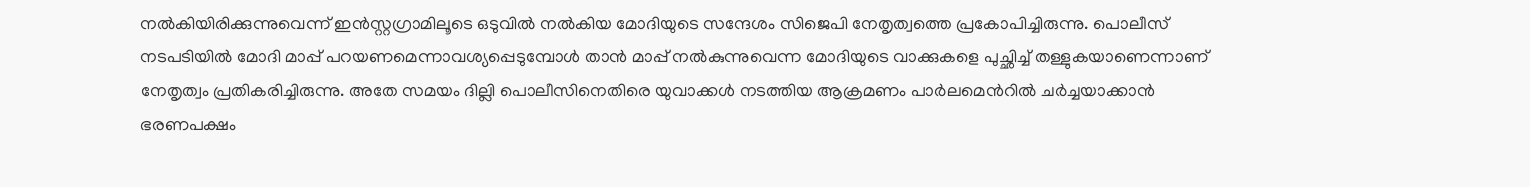നല്‍കിയിരിക്കുന്നുവെന്ന് ഇന്‍സ്റ്റഗ്രാമിലൂടെ ഒടുവില്‍ നല്‍കിയ മോദിയുടെ സന്ദേശം സിജെപി നേതൃത്വത്തെ പ്രകോപിച്ചിരുന്നു. പൊലീസ് നടപടിയില്‍ മോദി മാപ്പ് പറയണമെന്നാവശ്യപ്പെടുമ്പോള്‍ താന്‍ മാപ്പ് നല്‍കുന്നുവെന്ന മോദിയുടെ വാക്കുകളെ പുച്ഛിച്ച് തള്ളുകയാണെന്നാണ് നേതൃത്വം പ്രതികരിച്ചിരുന്നു. അതേ സമയം ദില്ലി പൊലീസിനെതിരെ യുവാക്കള്‍ നടത്തിയ ആക്രമണം പാര്‍ലമെന്‍റില്‍ ചര്‍ച്ചയാക്കാന്‍ ഭരണപക്ഷം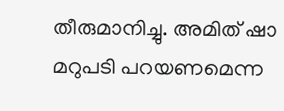തീരുമാനിച്ചു. അമിത് ഷാ മറുപടി പറയണമെന്ന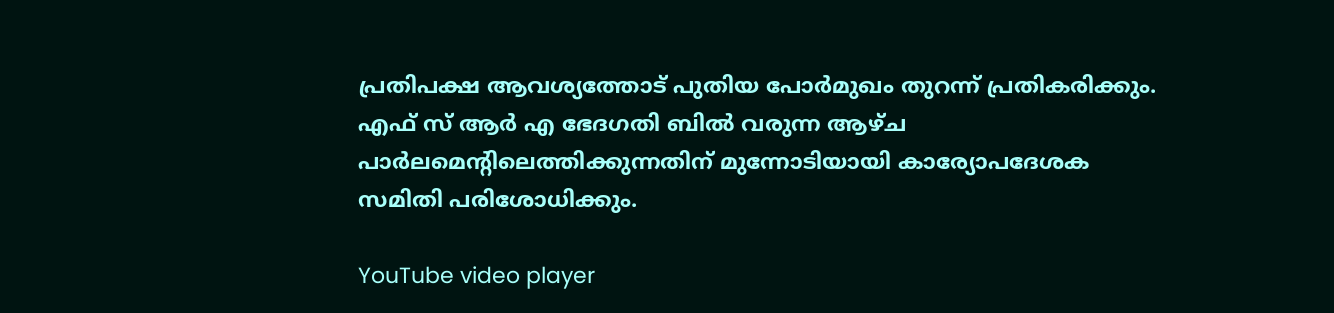പ്രതിപക്ഷ ആവശ്യത്തോട് പുതിയ പോര്‍മുഖം തുറന്ന് പ്രതികരിക്കും. എഫ് സ് ആര്‍ എ ഭേദഗതി ബില്‍ വരുന്ന ആഴ്ച പാര്‍ലമെന്‍റിലെത്തിക്കുന്നതിന് മുന്നോടിയായി കാര്യോപദേശക സമിതി പരിശോധിക്കും.

YouTube video player